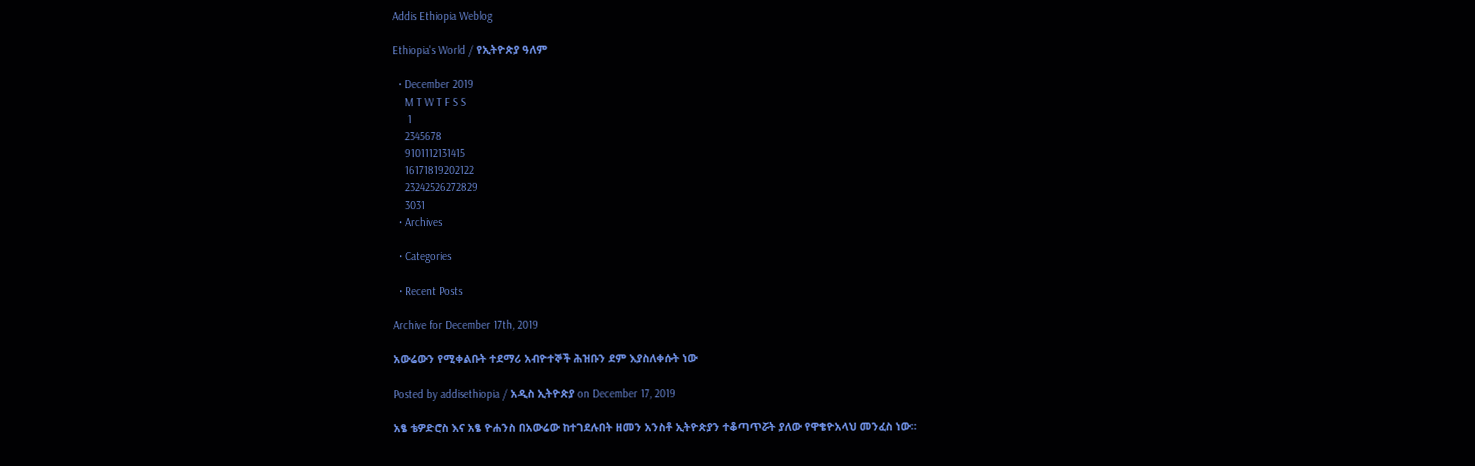Addis Ethiopia Weblog

Ethiopia's World / የኢትዮጵያ ዓለም

  • December 2019
    M T W T F S S
     1
    2345678
    9101112131415
    16171819202122
    23242526272829
    3031
  • Archives

  • Categories

  • Recent Posts

Archive for December 17th, 2019

አውሬውን የሚቀልቡት ተደማሪ አብዮተኞች ሕዝቡን ደም እያስለቀሱት ነው

Posted by addisethiopia / አዲስ ኢትዮጵያ on December 17, 2019

አፄ ቴዎድሮስ እና አፄ ዮሐንስ በአውሬው ከተገደሉበት ዘመን አንስቶ ኢትዮጵያን ተቆጣጥሯት ያለው የዋቄዮአላህ መንፈስ ነው።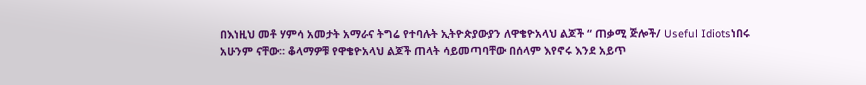በእነዚህ መቶ ሃምሳ አመታት አማራና ትግሬ የተባሉት ኢትዮጵያውያን ለዋቄዮአላህ ልጆች “ ጠቃሚ ጅሎች/ Useful Idiotsነበሩ አሁንም ናቸው። ቆላማዎቹ የዋቄዮአላህ ልጆች ጠላት ሳይመጣባቸው በሰላም እየኖሩ እንደ አይጥ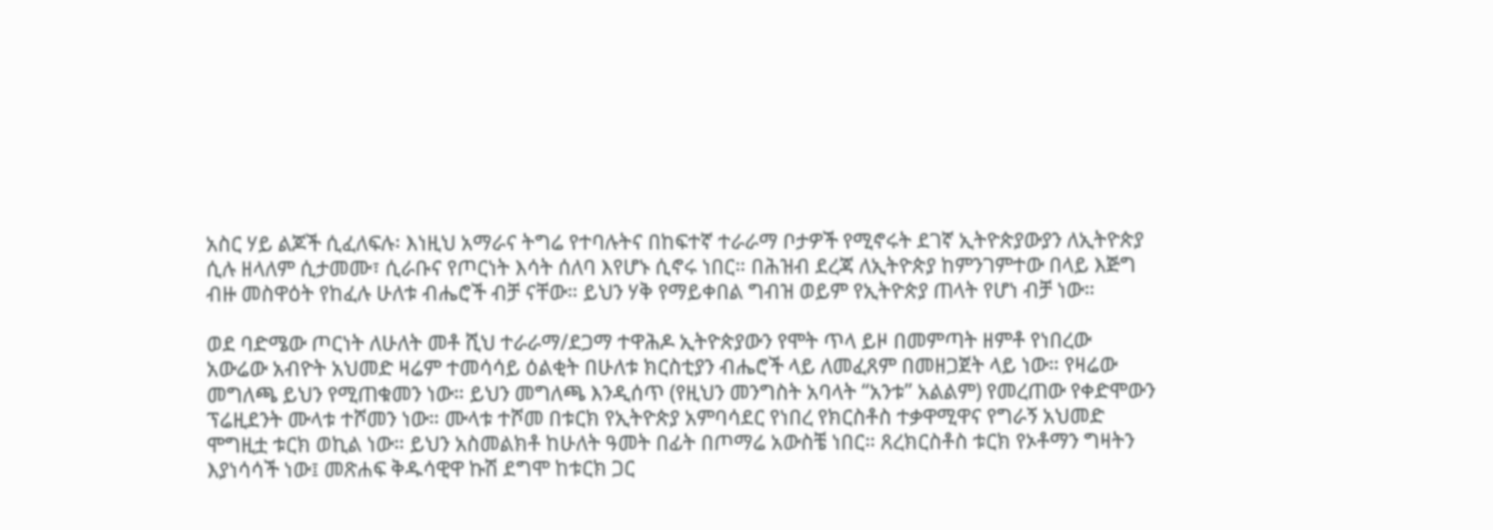አስር ሃይ ልጆች ሲፈለፍሉ፡ እነዚህ አማራና ትግሬ የተባሉትና በከፍተኛ ተራራማ ቦታዎች የሚኖሩት ደገኛ ኢትዮጵያውያን ለኢትዮጵያ ሲሉ ዘላለም ሲታመሙ፣ ሲራቡና የጦርነት እሳት ሰለባ እየሆኑ ሲኖሩ ነበር። በሕዝብ ደረጃ ለኢትዮጵያ ከምንገምተው በላይ እጅግ ብዙ መስዋዕት የከፈሉ ሁለቱ ብሔሮች ብቻ ናቸው። ይህን ሃቅ የማይቀበል ግብዝ ወይም የኢትዮጵያ ጠላት የሆነ ብቻ ነው።

ወደ ባድሜው ጦርነት ለሁለት መቶ ሺህ ተራራማ/ደጋማ ተዋሕዶ ኢትዮጵያውን የሞት ጥላ ይዞ በመምጣት ዘምቶ የነበረው አውሬው አብዮት አህመድ ዛሬም ተመሳሳይ ዕልቂት በሁለቱ ክርስቲያን ብሔሮች ላይ ለመፈጸም በመዘጋጀት ላይ ነው። የዛሬው መግለጫ ይህን የሚጠቁመን ነው። ይህን መግለጫ እንዲሰጥ (የዚህን መንግስት አባላት “አንቱ” አልልም) የመረጠው የቀድሞውን ፕሬዚደንት ሙላቱ ተሾመን ነው። ሙላቱ ተሾመ በቱርክ የኢትዮጵያ አምባሳደር የነበረ የክርስቶስ ተቃዋሚዋና የግራኝ አህመድ ሞግዚቷ ቱርክ ወኪል ነው። ይህን አስመልክቶ ከሁለት ዓመት በፊት በጦማሬ አውስቼ ነበር። ጸረክርስቶስ ቱርክ የኦቶማን ግዛትን እያነሳሳች ነው፤ መጽሐፍ ቅዱሳዊዋ ኩሽ ደግሞ ከቱርክ ጋር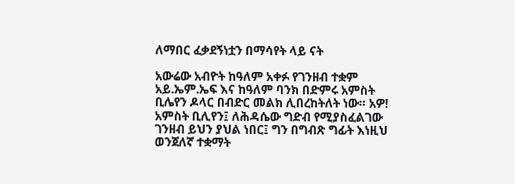ለማበር ፈቃደኝነቷን በማሳየት ላይ ናት

አውሬው አብዮት ከዓለም አቀፉ የገንዘብ ተቋም አይ.ኤም.ኤፍ እና ከዓለም ባንክ በድምሩ አምስት ቢሌየን ዶላር በብድር መልክ ሊበረከትለት ነው። አዎ! አምስት ቢሊየን፤ ለሕዳሴው ግድብ የሚያስፈልገው ገንዘብ ይህን ያህል ነበር፤ ግን በግብጽ ግፊት እነዚህ ወንጀለኛ ተቋማት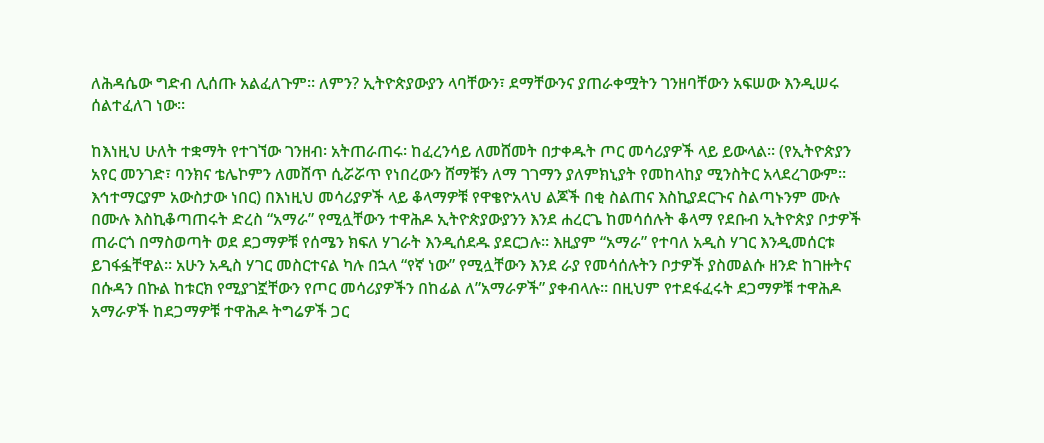ለሕዳሴው ግድብ ሊሰጡ አልፈለጉም። ለምን? ኢትዮጵያውያን ላባቸውን፣ ደማቸውንና ያጠራቀሟትን ገንዘባቸውን አፍሠው እንዲሠሩ ሰልተፈለገ ነው።

ከእነዚህ ሁለት ተቋማት የተገኘው ገንዘብ፡ አትጠራጠሩ፡ ከፈረንሳይ ለመሸመት በታቀዱት ጦር መሳሪያዎች ላይ ይውላል። (የኢትዮጵያን አየር መንገድ፣ ባንክና ቴሌኮምን ለመሸጥ ሲሯሯጥ የነበረውን ሸማቹን ለማ ገገማን ያለምክኒያት የመከላከያ ሚንስትር አላደረገውም። እኅተማርያም አውስታው ነበር) በእነዚህ መሳሪያዎች ላይ ቆላማዎቹ የዋቄዮአላህ ልጆች በቂ ስልጠና እስኪያደርጉና ስልጣኑንም ሙሉ በሙሉ እስኪቆጣጠሩት ድረስ “አማራ” የሚሏቸውን ተዋሕዶ ኢትዮጵያውያንን እንደ ሐረርጌ ከመሳሰሉት ቆላማ የደቡብ ኢትዮጵያ ቦታዎች ጠራርጎ በማስወጣት ወደ ደጋማዎቹ የሰሜን ክፍለ ሃገራት እንዲሰደዱ ያደርጋሉ። እዚያም “አማራ” የተባለ አዲስ ሃገር እንዲመሰርቱ ይገፋፏቸዋል። አሁን አዲስ ሃገር መስርተናል ካሉ በኋላ “የኛ ነው” የሚሏቸውን እንደ ራያ የመሳሰሉትን ቦታዎች ያስመልሱ ዘንድ ከገዙትና በሱዳን በኩል ከቱርክ የሚያገኟቸውን የጦር መሳሪያዎችን በከፊል ለ”አማራዎች” ያቀብላሉ። በዚህም የተደፋፈሩት ደጋማዎቹ ተዋሕዶ አማራዎች ከደጋማዎቹ ተዋሕዶ ትግሬዎች ጋር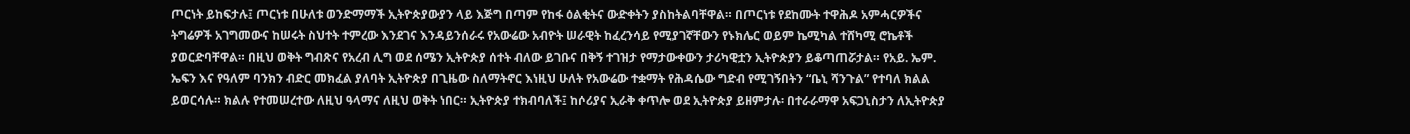ጦርነት ይከፍታሉ፤ ጦርነቱ በሁለቱ ወንድማማች ኢትዮጵያውያን ላይ እጅግ በጣም የከፋ ዕልቂትና ውድቀትን ያስከትልባቸዋል። በጦርነቱ የደከሙት ተዋሕዶ አምሓርዎችና ትግሬዎች አገግመውና ከሠሩት ስህተት ተምረው እንደገና እንዳይንሰራሩ የአውሬው አብዮት ሠራዊት ከፈረንሳይ የሚያገኛቸውን የኑክሌር ወይም ኬሚካል ተሸካሚ ሮኬቶች ያወርድባቸዋል። በዚህ ወቅት ግብጽና የአረብ ሊግ ወደ ሰሜን ኢትዮጵያ ሰተት ብለው ይገቡና በቅኝ ተገዝታ የማታውቀውን ታሪካዊቷን ኢትዮጵያን ይቆጣጠሯታል። የአይ. ኤም. ኤፍን እና የዓለም ባንክን ብድር መክፈል ያለባት ኢትዮጵያ በጊዜው ስለማትኖር እነዚህ ሁለት የአውሬው ተቋማት የሕዳሴው ግድብ የሚገኝበትን “ቤኒ ሻንጉል” የተባለ ክልል ይወርሳሉ። ክልሉ የተመሠረተው ለዚህ ዓላማና ለዚህ ወቅት ነበር። ኢትዮጵያ ተክብባለች፤ ከሶሪያና ኢራቅ ቀጥሎ ወደ ኢትዮጵያ ይዘምታሉ፡ በተራራማዋ አፍጋኒስታን ለኢትዮጵያ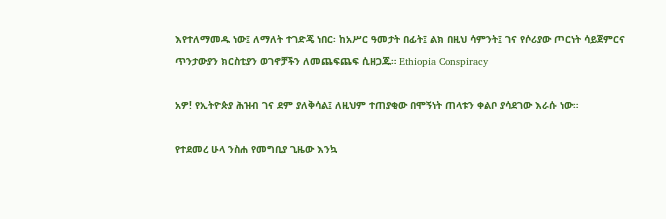እየተለማመዱ ነው፤ ለማለት ተገድጄ ነበር፡ ከአሥር ዓመታት በፊት፤ ልክ በዚህ ሳምንት፤ ገና የሶሪያው ጦርነት ሳይጀምርና ጥንታውያን ክርስቲያን ወገኖቻችን ለመጨፍጨፍ ሲዘጋጁ። Ethiopia Conspiracy

አዎ! የኢትዮጵያ ሕዝብ ገና ደም ያለቅሳል፤ ለዚህም ተጠያቂው በሞኝነት ጠላቱን ቀልቦ ያሳደገው እራሱ ነው።

የተደመረ ሁላ ንስሐ የመግቢያ ጊዜው እንኳ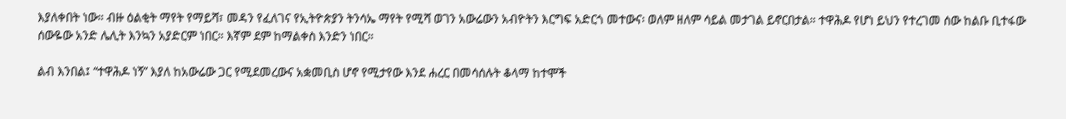እያለቀበት ነው። ብዙ ዕልቂት ማየት የማይሻ፣ መዳን የፈለገና የኢትዮጵያን ትንሳኤ ማየት የሚሻ ወገን አውሬውን አብዮትን እርግፍ አድርጎ መተውና፡ ወለም ዘለም ሳይል መታገል ይኖርበታል። ተዋሕዶ የሆነ ይህን የተረገመ ሰው ከልቡ ቢተፋው ሰውዬው አንድ ሌሊት እንኳን አያድርም ነበር። እኛም ደም ከማልቀስ እንድን ነበር።

ልብ እንበል፤ “ተዋሕዶ ነኝ” እያለ ከአውሬው ጋር የሚደመረውና አቋመቢስ ሆኖ የሚታየው እንደ ሐረር በመሳሰሉት ቆላማ ከተሞች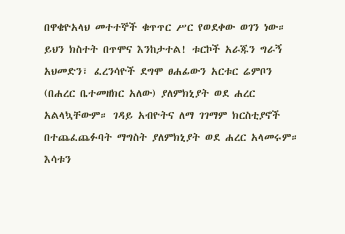በዋቄዮአላህ መተተኞች ቁጥጥር ሥር የወደቀው ወገን ነው። ይህን ክስተት በጥሞና እንከታተል! ቱርኮች አራጁን ግራኝ አህመድን፣ ፈረንሳዮች ደግሞ ፀሐፊውን አርቱር ሬምቦን (በሐረር ቤተመዘክር አለው) ያለምክኒያት ወደ ሐረር አልላኳቸውም። ገዳይ አብዮትና ለማ ገገማም ክርስቲያኖች በተጨፈጨፉባት ማግስት ያለምክኒያት ወደ ሐረር አላመሩም። እሳቱን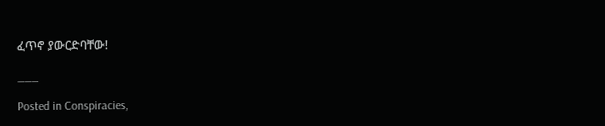ፈጥኖ ያውርድባቸው!

___

Posted in Conspiracies,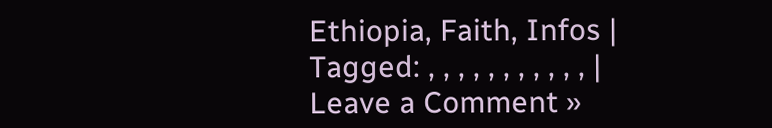Ethiopia, Faith, Infos | Tagged: , , , , , , , , , , , | Leave a Comment »